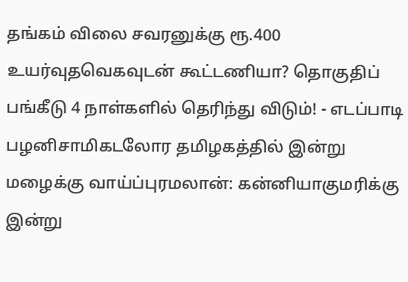தங்கம் விலை சவரனுக்கு ரூ.400 உயர்வுதவெகவுடன் கூட்டணியா? தொகுதிப் பங்கீடு 4 நாள்களில் தெரிந்து விடும்! - எடப்பாடி பழனிசாமிகடலோர தமிழகத்தில் இன்று மழைக்கு வாய்ப்புரமலான்: கன்னியாகுமரிக்கு இன்று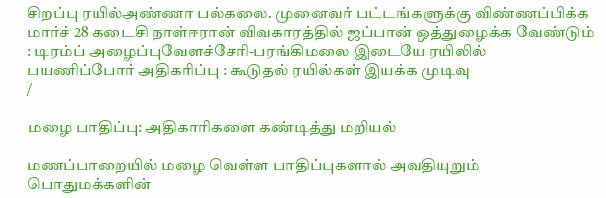சிறப்பு ரயில்அண்ணா பல்கலை. முனைவர் பட்டங்களுக்கு விண்ணப்பிக்க மார்ச் 28 கடைசி நாள்ஈரான் விவகாரத்தில் ஜப்பான் ஒத்துழைக்க வேண்டும் : டிரம்ப் அழைப்புவேளச்சேரி-பரங்கிமலை இடையே ரயிலில் பயணிப்போர் அதிகரிப்பு : கூடுதல் ரயில்கள் இயக்க முடிவு
/

மழை பாதிப்பு: அதிகாரிகளை கண்டித்து மறியல்

மணப்பாறையில் மழை வெள்ள பாதிப்புகளால் அவதியுறும் பொதுமக்களின்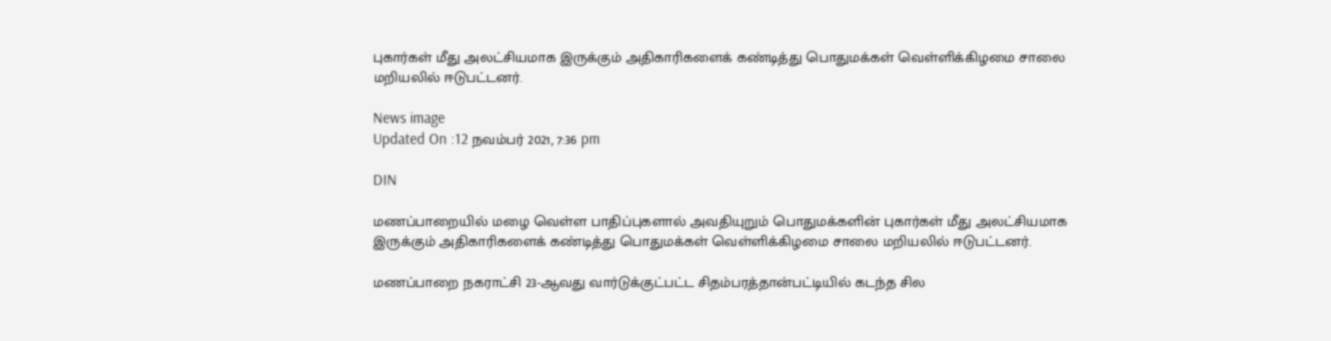புகார்கள் மீது அலட்சியமாக இருக்கும் அதிகாரிகளைக் கண்டித்து பொதுமக்கள் வெள்ளிக்கிழமை சாலை மறியலில் ஈடுபட்டனர்.

News image
Updated On :12 நவம்பர் 2021, 7:36 pm

DIN

மணப்பாறையில் மழை வெள்ள பாதிப்புகளால் அவதியுறும் பொதுமக்களின் புகார்கள் மீது அலட்சியமாக இருக்கும் அதிகாரிகளைக் கண்டித்து பொதுமக்கள் வெள்ளிக்கிழமை சாலை மறியலில் ஈடுபட்டனர்.

மணப்பாறை நகராட்சி 23-ஆவது வார்டுக்குட்பட்ட சிதம்பரத்தான்பட்டியில் கடந்த சில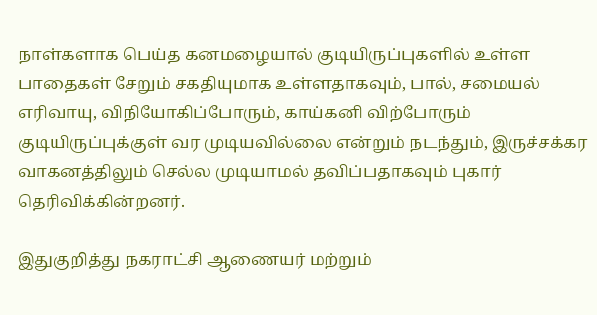நாள்களாக பெய்த கனமழையால் குடியிருப்புகளில் உள்ள பாதைகள் சேறும் சகதியுமாக உள்ளதாகவும், பால், சமையல் எரிவாயு, விநியோகிப்போரும், காய்கனி விற்போரும் குடியிருப்புக்குள் வர முடியவில்லை என்றும் நடந்தும், இருச்சக்கர வாகனத்திலும் செல்ல முடியாமல் தவிப்பதாகவும் புகார் தெரிவிக்கின்றனர்.

இதுகுறித்து நகராட்சி ஆணையர் மற்றும்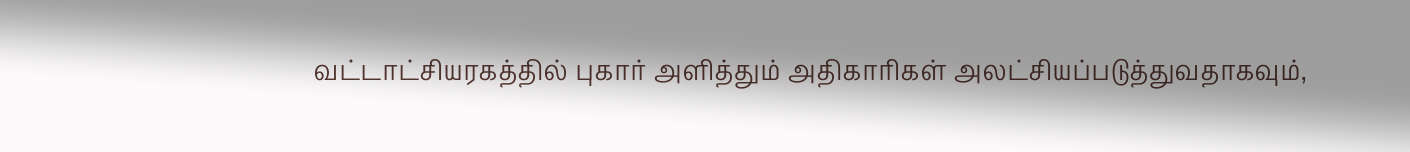வட்டாட்சியரகத்தில் புகார் அளித்தும் அதிகாரிகள் அலட்சியப்படுத்துவதாகவும்,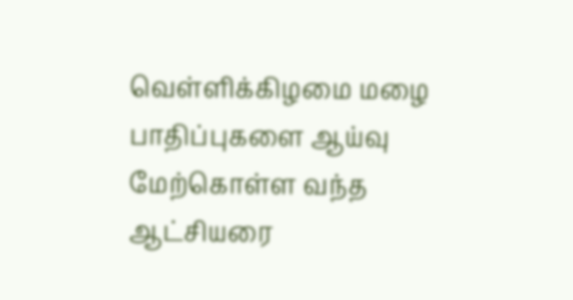வெள்ளிக்கிழமை மழை பாதிப்புகளை ஆய்வு மேற்கொள்ள வந்த ஆட்சியரை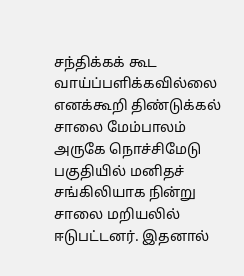சந்திக்கக் கூட வாய்ப்பளிக்கவில்லை எனக்கூறி திண்டுக்கல் சாலை மேம்பாலம் அருகே நொச்சிமேடு பகுதியில் மனிதச் சங்கிலியாக நின்று சாலை மறியலில் ஈடுபட்டனர். இதனால்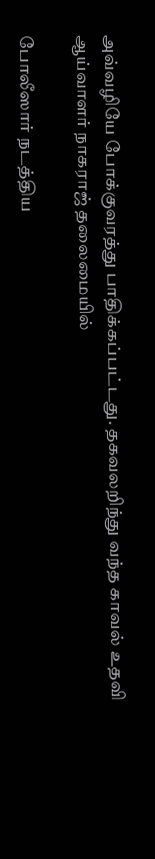அவ்வழியே போக்குவரத்து பாதிக்கப்பட்டது. தகவலறிந்து வந்த காவல் உதவி ஆய்வாளர் நாகராஜ் தலைமையில்

போலீஸார் நடத்திய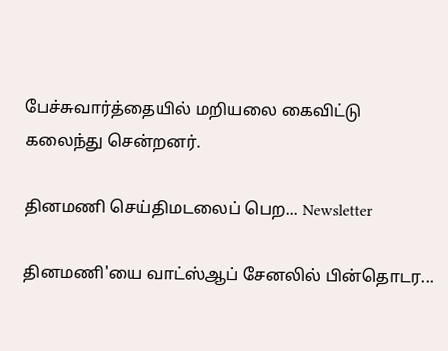பேச்சுவார்த்தையில் மறியலை கைவிட்டு கலைந்து சென்றனர்.

தினமணி செய்திமடலைப் பெற... Newsletter

தினமணி'யை வாட்ஸ்ஆப் சேனலில் பின்தொடர...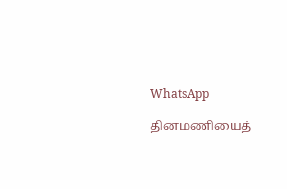WhatsApp

தினமணியைத்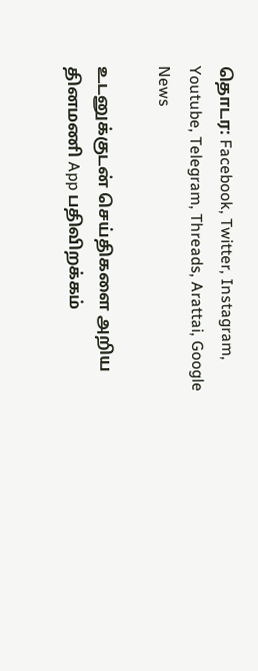தொடர: Facebook, Twitter, Instagram, Youtube, Telegram, Threads, Arattai, Google News

உடனுக்குடன் செய்திகளை அறிய தினமணி App பதிவிறக்கம்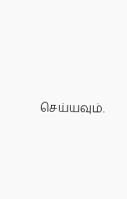செய்யவும்.